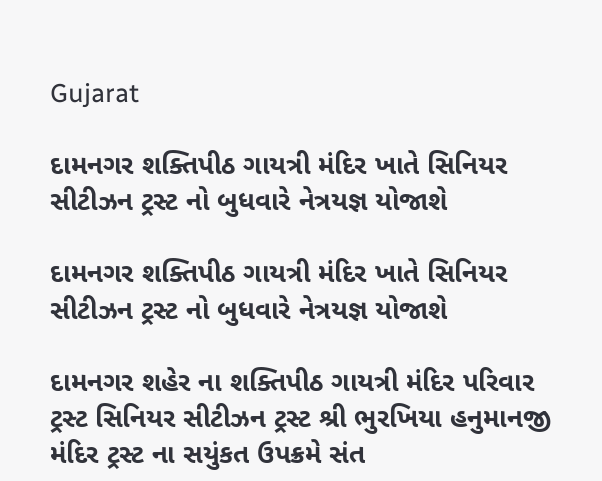Gujarat

દામનગર શક્તિપીઠ ગાયત્રી મંદિર ખાતે સિનિયર સીટીઝન ટ્રસ્ટ નો બુધવારે નેત્રયજ્ઞ યોજાશે

દામનગર શક્તિપીઠ ગાયત્રી મંદિર ખાતે સિનિયર સીટીઝન ટ્રસ્ટ નો બુધવારે નેત્રયજ્ઞ યોજાશે

દામનગર શહેર ના શક્તિપીઠ ગાયત્રી મંદિર પરિવાર ટ્રસ્ટ સિનિયર સીટીઝન ટ્રસ્ટ શ્રી ભુરખિયા હનુમાનજી મંદિર ટ્રસ્ટ ના સયુંકત ઉપક્રમે સંત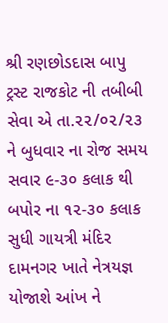શ્રી રણછોડદાસ બાપુ ટ્રસ્ટ રાજકોટ ની તબીબી સેવા એ તા.૨૨/૦૨/૨૩ ને બુધવાર ના રોજ સમય સવાર ૯-૩૦ કલાક થી બપોર ના ૧૨-૩૦ કલાક સુધી ગાયત્રી મંદિર દામનગર ખાતે નેત્રયજ્ઞ યોજાશે આંખ ને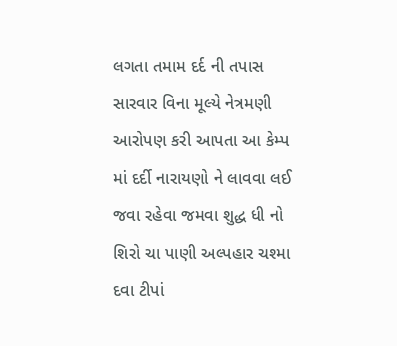લગતા તમામ દર્દ ની તપાસ સારવાર વિના મૂલ્યે નેત્રમણી આરોપણ કરી આપતા આ કેમ્પ માં દર્દી નારાયણો ને લાવવા લઈ જવા રહેવા જમવા શુદ્ધ ધી નો શિરો ચા પાણી અલ્પહાર ચશ્મા દવા ટીપાં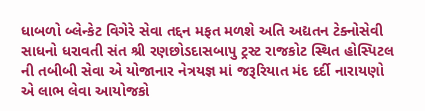ધાબળો બ્લેન્કેટ વિગેરે સેવા તદ્દન મફત મળશે અતિ અદ્યતન ટેક્નોસેવી સાધનો ધરાવતી સંત શ્રી રણછોડદાસબાપુ ટ્રસ્ટ રાજકોટ સ્થિત હોસ્પિટલ ની તબીબી સેવા એ યોજાનાર નેત્રયજ્ઞ માં જરૂરિયાત મંદ દર્દી નારાયણો એ લાભ લેવા આયોજકો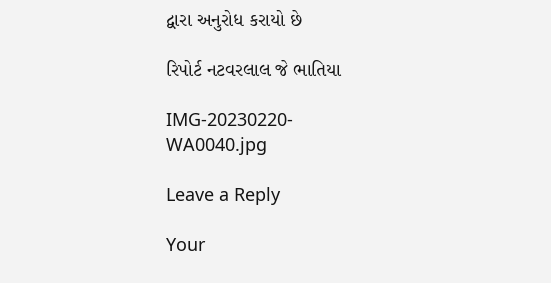દ્વારા અનુરોધ કરાયો છે

રિપોર્ટ નટવરલાલ જે ભાતિયા

IMG-20230220-WA0040.jpg

Leave a Reply

Your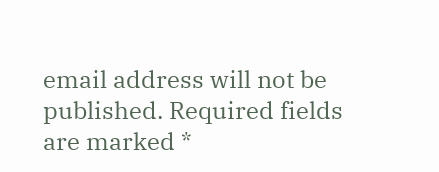email address will not be published. Required fields are marked *